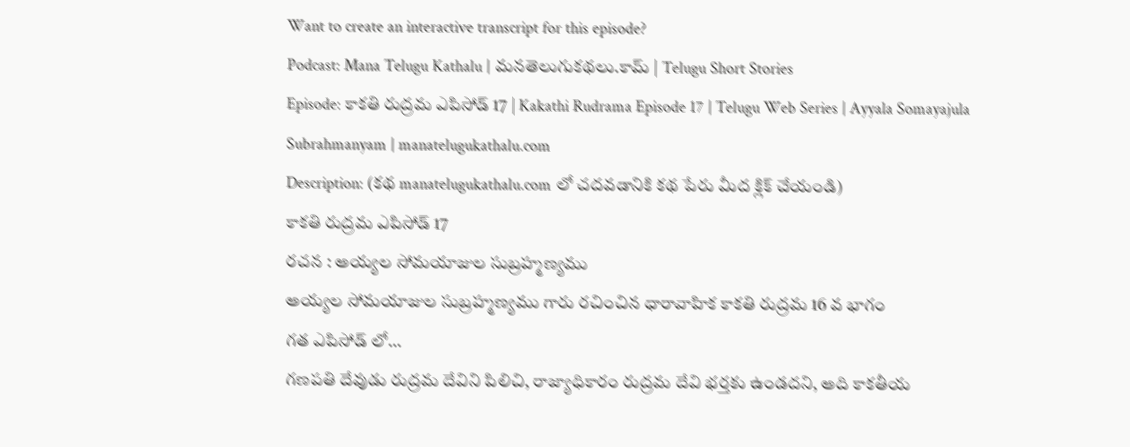Want to create an interactive transcript for this episode?
Podcast: Mana Telugu Kathalu | మనతెలుగుకథలు.కామ్ | Telugu Short Stories
Episode: కాకతి రుద్రమ ఎపిసోడ్ 17 | Kakathi Rudrama Episode 17 | Telugu Web Series | Ayyala Somayajula Subrahmanyam | manatelugukathalu.com
Description: (కథ manatelugukathalu.com లో చదవడానికి కథ పేరు మీద క్లిక్ చేయండి)
కాకతి రుద్రమ ఎపిసోడ్ 17
రచన : అయ్యల సోమయాజుల సుబ్రహ్మణ్యము
అయ్యల సోమయాజుల సుబ్రహ్మణ్యము గారు రచించిన ధారావాహిక కాకతి రుద్రమ 16 వ భాగం
గత ఎపిసోడ్ లో…
గణపతి దేవుడు రుద్రమ దేవిని పిలిచి, రాజ్యాధికారం రుద్రమ దేవి భర్తకు ఉండదని, అది కాకతీయ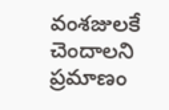వంశజులకే చెందాలని ప్రమాణం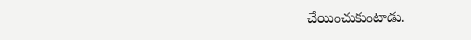చేయించుకుంటాడు.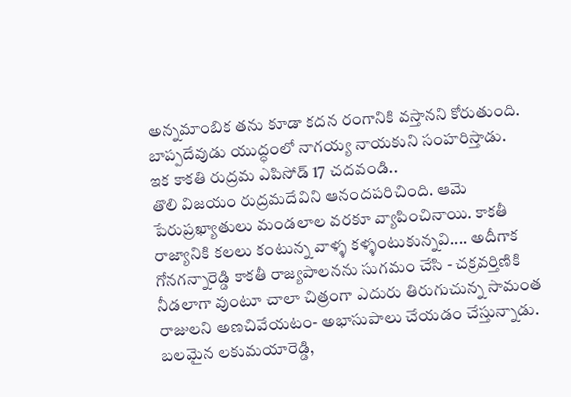అన్నమాంబిక తను కూడా కదన రంగానికి వస్తానని కోరుతుంది.
బాప్పదేవుడు యుద్ధంలో నాగయ్య నాయకుని సంహరిస్తాడు.
ఇక కాకతి రుద్రమ ఎపిసోడ్ 17 చదవండి..
తొలి విజయం రుద్రమదేవిని ఆనందపరిచింది. ఆమె పేరుప్రఖ్యాతులు మండలాల వరకూ వ్యాపించినాయి. కాకతీ రాజ్యానికి కలలు కంటున్న వాళ్ళ కళ్ళంటుకున్నవి.... అదీగాక గోనగన్నారెడ్డి కాకతీ రాజ్యపాలనను సుగమం చేసి - చక్రవర్తిణికి నీడలాగా వుంటూ చాలా చిత్రంగా ఎదురు తిరుగుచున్న సామంత రాజులని అణచివేయటం- అభాసుపాలు చేయడం చేస్తున్నాడు.
బలమైన లకుమయారెడ్డి,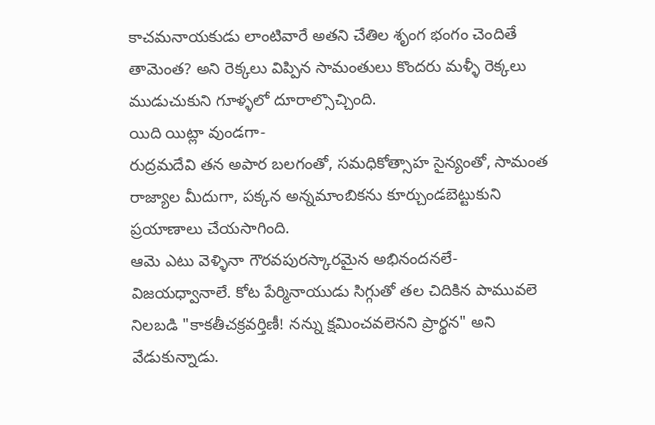కాచమనాయకుడు లాంటివారే అతని చేతిల శృంగ భంగం చెందితే తామెంత? అని రెక్కలు విప్పిన సామంతులు కొందరు మళ్ళీ రెక్కలు ముడుచుకుని గూళ్ళలో దూరాల్సొచ్చింది.
యిది యిట్లా వుండగా-
రుద్రమదేవి తన అపార బలగంతో, సమధికోత్సాహ సైన్యంతో, సామంత రాజ్యాల మీదుగా, పక్కన అన్నమాంబికను కూర్చుండబెట్టుకుని ప్రయాణాలు చేయసాగింది.
ఆమె ఎటు వెళ్ళినా గౌరవపురస్కారమైన అభినందనలే- విజయధ్వానాలే. కోట పేర్మినాయుడు సిగ్గుతో తల చిదికిన పామువలె నిలబడి "కాకతీచక్రవర్తిణీ! నన్ను క్షమించవలెనని ప్రార్థన" అని వేడుకున్నాడు.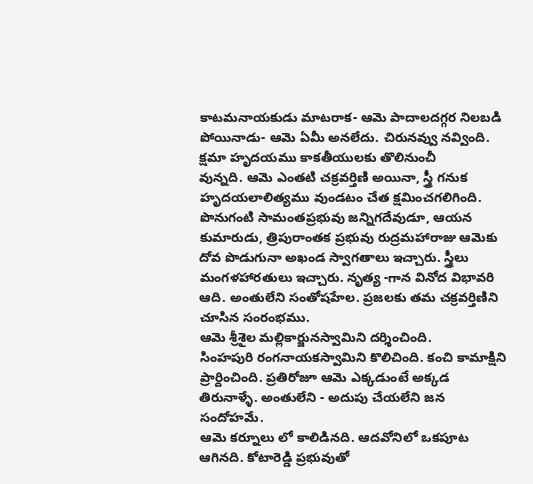కాటమనాయకుడు మాటరాక- ఆమె పాదాలదగ్గర నిలబడి పోయినాడు- ఆమె ఏమీ అనలేదు. చిరునవ్వు నవ్వింది. క్షమా హృదయము కాకతీయులకు తొలినుంచీ
వున్నది. ఆమె ఎంతటి చక్రవర్తిణి అయినా, స్త్రీ గనుక హృదయలాలిత్యము వుండటం చేత క్షమించగలిగింది.
పొనుగంటి సామంతప్రభువు జన్నిగదేవుడూ, ఆయన కుమారుడు, త్రిపురాంతక ప్రభువు రుద్రమహారాజు ఆమెకు దోవ పొడుగునా అఖండ స్వాగతాలు ఇచ్చారు. స్త్రీలు మంగళహారతులు ఇచ్చారు. నృత్య -గాన వినోద విభావరి ఆది. అంతులేని సంతోషహేల. ప్రజలకు తమ చక్రవర్తిణిని చూసిన సంరంభము.
ఆమె శ్రీశైల మల్లికార్జునస్వామిని దర్శించింది.
సింహపురి రంగనాయకస్వామిని కొలిచింది. కంచి కామాక్షిని ప్రార్దించింది. ప్రతిరోజూ ఆమె ఎక్కడుంటే అక్కడ తిరునాళ్ళే. అంతులేని - అదుపు చేయలేని జన
సందోహమే.
ఆమె కర్నూలు లో కాలిడినది. ఆదవోనిలో ఒకపూట ఆగినది. కోటారెడ్డి ప్రభువుతో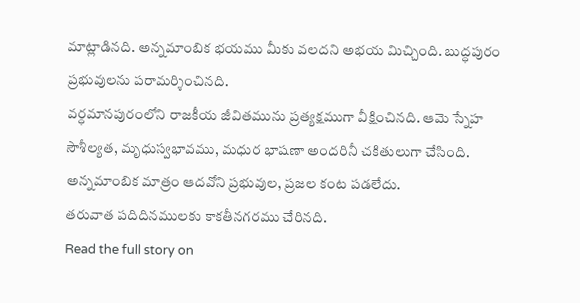మాట్లాడినది. అన్నమాంబిక భయము మీకు వలదని అభయ మిచ్చింది. బుద్ధపురం ప్రభువులను పరామర్శించినది.
వర్ధమానపురంలోని రాజకీయ జీవితమును ప్రత్యక్షముగా వీక్షించినది. ఆమె స్నేహ సౌశీల్యత, మృధుస్వభావము, మధుర భాషణా అందరినీ చకితులుగా చేసింది. అన్నమాంబిక మాత్రం ఆదవోని ప్రభువుల, ప్రజల కంట పడలేదు.
తరువాత పదిదినములకు కాకతీనగరము చేరినది.
Read the full story on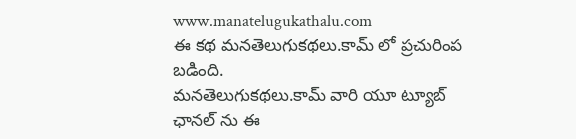www.manatelugukathalu.com
ఈ కథ మనతెలుగుకథలు.కామ్ లో ప్రచురింప బడింది.
మనతెలుగుకథలు.కామ్ వారి యూ ట్యూబ్ ఛానల్ ను ఈ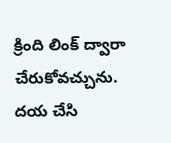క్రింది లింక్ ద్వారా చేరుకోవచ్చును.
దయ చేసి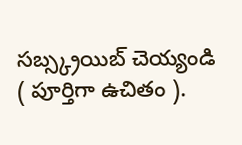సబ్స్క్రయిబ్ చెయ్యండి ( పూర్తిగా ఉచితం ).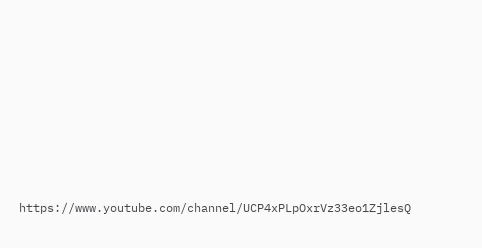https://www.youtube.com/channel/UCP4xPLpOxrVz33eo1ZjlesQ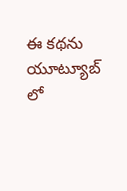ఈ కథను యూట్యూబ్ లో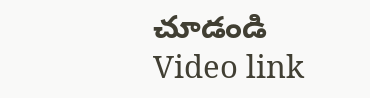చూడండి
Video link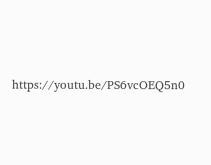https://youtu.be/PS6vcOEQ5n0